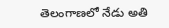తెలంగాణలో నేడు అతి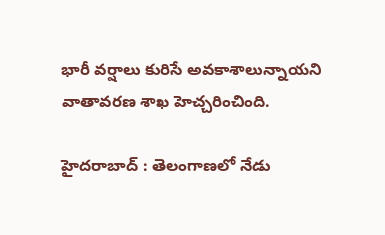భారీ వర్షాలు కురిసే అవకాశాలున్నాయని వాతావరణ శాఖ హెచ్చరించింది.

హైదరాబాద్ : తెలంగాణలో నేడు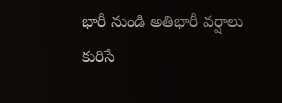భారీ నుండి అతిభారీ వర్షాలు కురిసే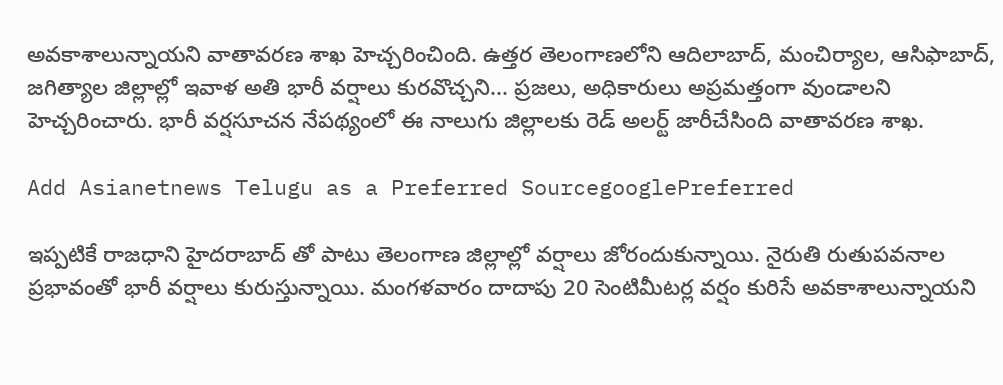అవకాశాలున్నాయని వాతావరణ శాఖ హెచ్చరించింది. ఉత్తర తెలంగాణలోని ఆదిలాబాద్, మంచిర్యాల, ఆసిఫాబాద్, జగిత్యాల జిల్లాల్లో ఇవాళ అతి భారీ వర్షాలు కురవొచ్చని... ప్రజలు, అధికారులు అప్రమత్తంగా వుండాలని హెచ్చరించారు. భారీ వర్షసూచన నేపథ్యంలో ఈ నాలుగు జిల్లాలకు రెడ్ అలర్ట్ జారీచేసింది వాతావరణ శాఖ.

Add Asianetnews Telugu as a Preferred SourcegooglePreferred

ఇప్పటికే రాజధాని హైదరాబాద్ తో పాటు తెలంగాణ జిల్లాల్లో వర్షాలు జోరందుకున్నాయి. నైరుతి రుతుపవనాల ప్రభావంతో భారీ వర్షాలు కురుస్తున్నాయి. మంగళవారం దాదాపు 20 సెంటిమీటర్ల వర్షం కురిసే అవకాశాలున్నాయని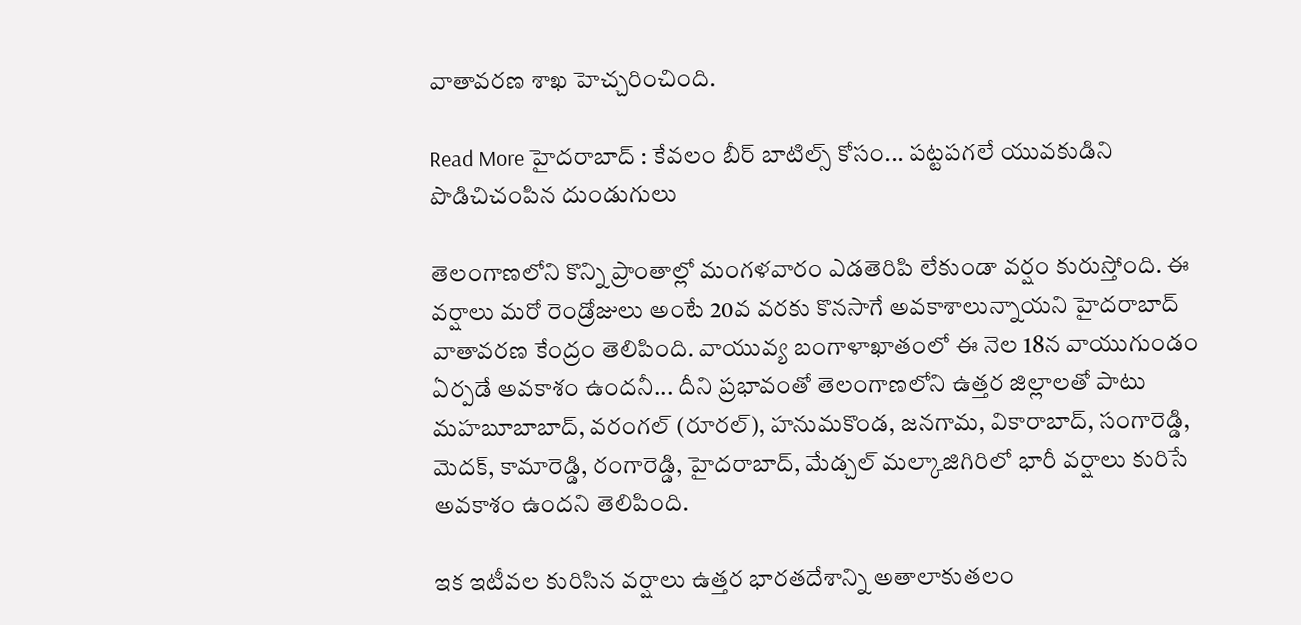వాతావరణ శాఖ హెచ్చరించింది.

Read More హైదరాబాద్ : కేవలం బీర్ బాటిల్స్ కోసం... పట్టపగలే యువకుడిని పొడిచిచంపిన దుండుగులు

తెలంగాణలోని కొన్ని ప్రాంతాల్లో మంగళవారం ఎడతెరిపి లేకుండా వర్షం కురుస్తోంది. ఈ వర్షాలు మరో రెండ్రోజులు అంటే 20వ వరకు కొనసాగే అవకాశాలున్నాయని హైదరాబాద్ వాతావరణ కేంద్రం తెలిపింది. వాయువ్య బంగాళాఖాతంలో ఈ నెల 18న వాయుగుండం ఏర్పడే అవకాశం ఉందనీ... దీని ప్రభావంతో తెలంగాణలోని ఉత్తర జిల్లాలతో పాటు మహబూబాబాద్, వరంగల్ (రూరల్), హనుమకొండ, జనగామ, వికారాబాద్, సంగారెడ్డి, మెదక్, కామారెడ్డి, రంగారెడ్డి, హైదరాబాద్, మేడ్చల్ మల్కాజిగిరిలో భారీ వర్షాలు కురిసే అవకాశం ఉందని తెలిపింది.

ఇక ఇటీవల కురిసిన వర్షాలు ఉత్తర భారతదేశాన్ని అతాలాకుతలం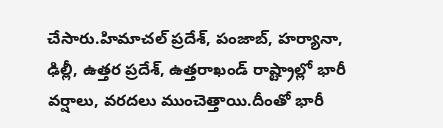చేసారు.హిమాచల్ ప్రదేశ్, పంజాబ్, హర్యానా, ఢిల్లీ, ఉత్తర ప్రదేశ్, ఉత్తరాఖండ్ రాష్ట్రాల్లో భారీ వర్షాలు, వరదలు ముంచెత్తాయి.దీంతో భారీ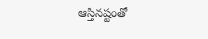ఆస్తినష్టంతో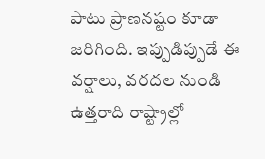పాటు ప్రాణనష్టం కూడా జరిగింది. ఇప్పుడిప్పుడే ఈ వర్షాలు, వరదల నుండి ఉత్తరాది రాష్ట్రాల్లో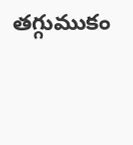తగ్గుముకం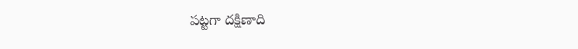పట్టగా దక్షిణాది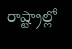రాష్ట్రాల్లో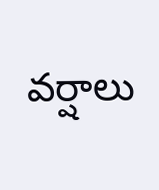వర్షాలు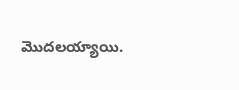మొదలయ్యాయి.